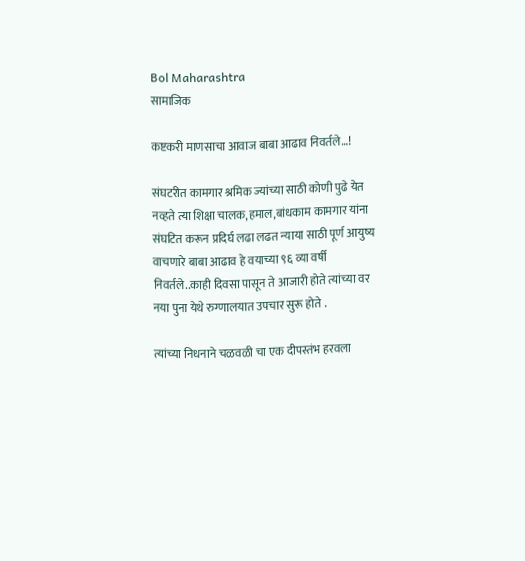Bol Maharashtra
सामाजिक

कष्टकरी माणसाचा आवाज बाबा आढाव निवर्तले…!

संघटरीत कामगार श्रमिक ज्यांच्या साठी कोणी पुढे येत नव्हते त्या शिक्षा चालक,हमाल,बांधकाम कामगार यांना संघटित करून प्रदिर्घ लढा लढत न्याया साठी पूर्ण आयुष्य वाचणारे बाबा आढाव हे वयाच्या ९६ व्या वर्षी निवर्तले..काही दिवसा पासून ते आजारी होते त्यांच्या वर नया पुना येथे रुग्णालयात उपचार सुरू होते .

त्यांच्या निधनाने चळवळी चा एक दीपस्तंभ हरवला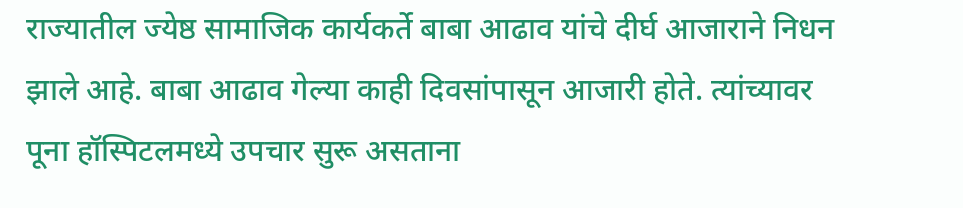राज्यातील ज्येष्ठ सामाजिक कार्यकर्ते बाबा आढाव यांचे दीर्घ आजाराने निधन झाले आहे. बाबा आढाव गेल्या काही दिवसांपासून आजारी होते. त्यांच्यावर पूना हॉस्पिटलमध्ये उपचार सुरू असताना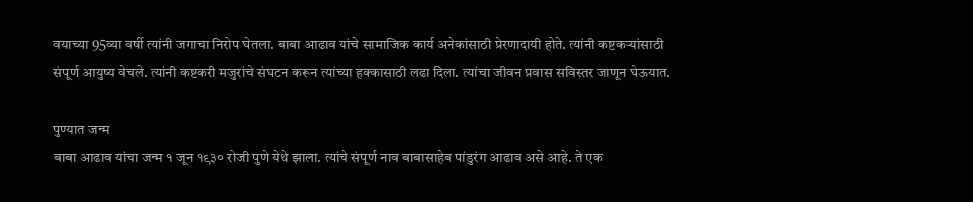वयाच्या 95व्या वर्षी त्यांनी जगाचा निरोप घेतला. बाबा आढाव यांचे सामाजिक कार्य अनेकांसाठी प्रेरणादायी होते. त्यांनी कष्टकऱ्यांसाठी संपूर्ण आयुष्य वेचले. त्यांनी कष्टकरी मजुरांचे संघटन करून त्यांच्या हक्कासाठी लढा दिला. त्यांचा जीवन प्रवास सविस्तर जाणून घेऊयात.

पुण्यात जन्म
बाबा आढाव यांचा जन्म १ जून १९३० रोजी पुणे येथे झाला. त्यांचे संपूर्ण नाव बाबासाहेब पांडुरंग आढाव असे आहे. ते एक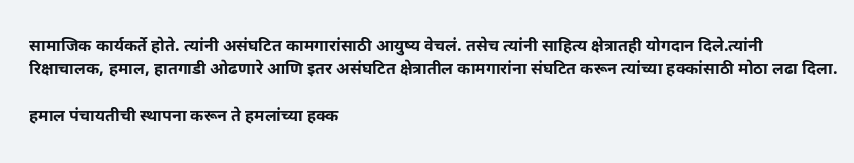सामाजिक कार्यकर्ते होते. त्यांनी असंघटित कामगारांसाठी आयुष्य वेचलं. तसेच त्यांनी साहित्य क्षेत्रातही योगदान दिले.त्यांनी रिक्षाचालक, हमाल, हातगाडी ओढणारे आणि इतर असंघटित क्षेत्रातील कामगारांना संघटित करून त्यांच्या हक्कांसाठी मोठा लढा दिला.

हमाल पंचायतीची स्थापना करून ते हमलांच्या हक्क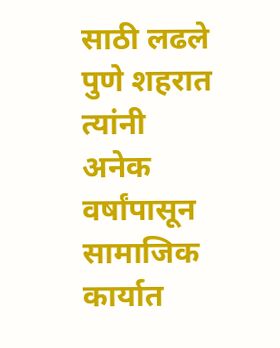साठी लढले
पुणे शहरात त्यांनी अनेक वर्षांपासून सामाजिक कार्यात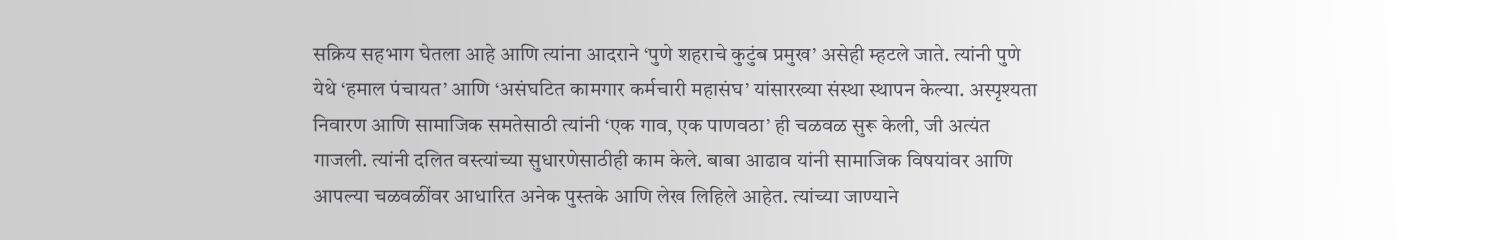सक्रिय सहभाग घेतला आहे आणि त्यांना आदराने ‘पुणे शहराचे कुटुंब प्रमुख’ असेही म्हटले जाते. त्यांनी पुणे येथे ‘हमाल पंचायत’ आणि ‘असंघटित कामगार कर्मचारी महासंघ’ यांसारख्या संस्था स्थापन केल्या. अस्पृश्यता निवारण आणि सामाजिक समतेसाठी त्यांनी ‘एक गाव, एक पाणवठा’ ही चळवळ सुरू केली, जी अत्यंत गाजली. त्यांनी दलित वस्त्यांच्या सुधारणेसाठीही काम केले. बाबा आढाव यांनी सामाजिक विषयांवर आणि आपल्या चळवळींवर आधारित अनेक पुस्तके आणि लेख लिहिले आहेत. त्यांच्या जाण्याने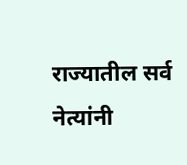राज्यातील सर्व नेत्यांनी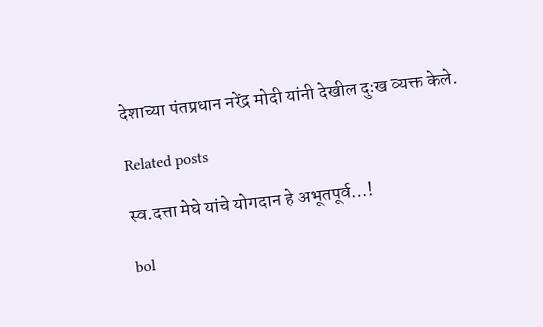देशाच्या पंतप्रधान नरेंद्र मोदी यांनी देखील दुःख व्यक्त केले.

Related posts

स्व.दत्ता मेघे यांचे योगदान हे अभूतपूर्व…!

bol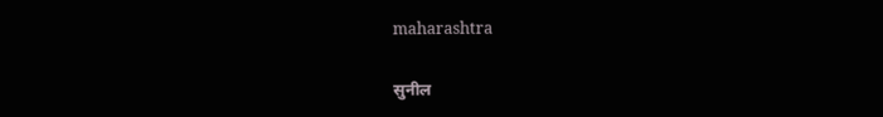maharashtra

सुनील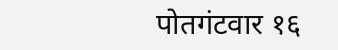पोतगंटवार १६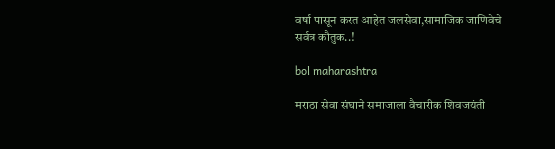वर्षा पासून करत आहेत जलसेवा,सामाजिक जाणिवेचे सर्वत्र कौतुक..!

bol maharashtra

मराठा सेवा संघाने समाजाला वैचारीक शिवजयंती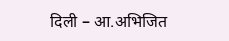दिली – आ.अभिजित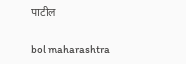पाटील

bol maharashtra